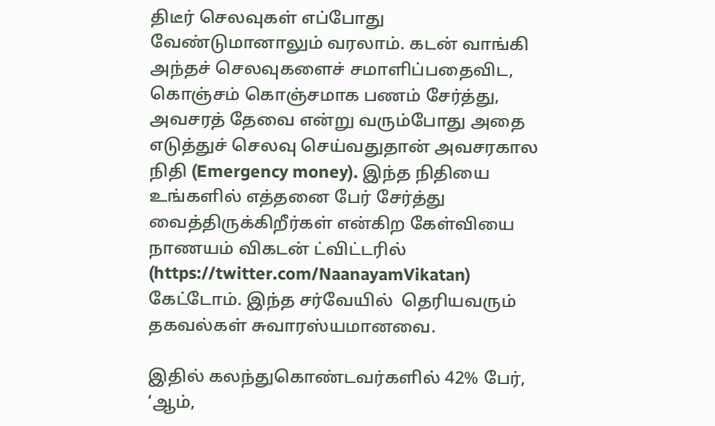திடீர் செலவுகள் எப்போது வேண்டுமானாலும் வரலாம். கடன் வாங்கி அந்தச் செலவுகளைச் சமாளிப்பதைவிட, கொஞ்சம் கொஞ்சமாக பணம் சேர்த்து, அவசரத் தேவை என்று வரும்போது அதை எடுத்துச் செலவு செய்வதுதான் அவசரகால நிதி (Emergency money). இந்த நிதியை உங்களில் எத்தனை பேர் சேர்த்து வைத்திருக்கிறீர்கள் என்கிற கேள்வியை நாணயம் விகடன் ட்விட்டரில் (https://twitter.com/NaanayamVikatan) கேட்டோம். இந்த சர்வேயில்  தெரியவரும் தகவல்கள் சுவாரஸ்யமானவை.

இதில் கலந்துகொண்டவர்களில் 42% பேர், ‘ஆம்,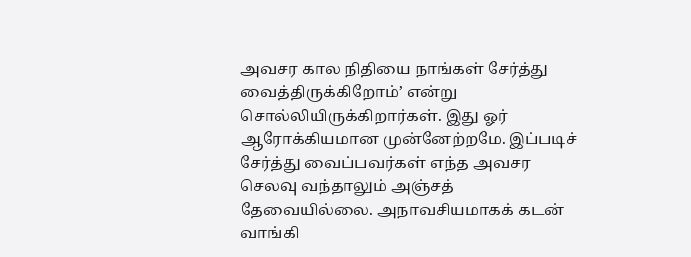அவசர கால நிதியை நாங்கள் சேர்த்து வைத்திருக்கிறோம்’ என்று சொல்லியிருக்கிறார்கள். இது ஓர் ஆரோக்கியமான முன்னேற்றமே. இப்படிச் சேர்த்து வைப்பவர்கள் எந்த அவசர செலவு வந்தாலும் அஞ்சத் தேவையில்லை. அநாவசியமாகக் கடன் வாங்கி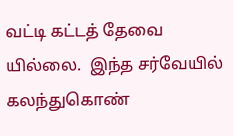வட்டி கட்டத் தேவை யில்லை.  இந்த சர்வேயில் கலந்துகொண்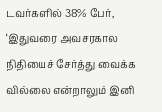டவர்களில் 38% பேர், ‘இதுவரை அவசரகால நிதியைச் சேர்த்து வைக்க வில்லை என்றாலும் இனி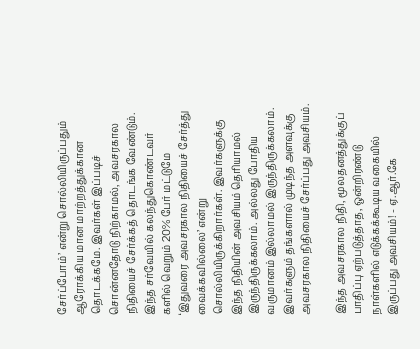சேர்ப்போம்’ என்று சொல்லியிருப்பதும் ஆரோக்கிய மான மாற்றத்துக்கான தொடக்கமே. இவர்கள் இப்படிச் சொன்னதோடு நிற்காமல், அவசரகால நிதியைச் சேர்க்கத் தொடங்க வேண்டும். இந்த சர்வேயில் கலந்துகொண்டவர் களில் வெறும் 20% பேர் மட்டுமே ‘இதுவரை அவசரகால நிதியைச் சேர்த்து வைக்கவில்லை’ என்று சொல்லியிருக்கிறார்கள். இவர்களுக்கு இந்த நிதியின் அவசியம் தெரியாமல் இருந்திருக்கலாம். அல்லது போதிய வருமானம் இல்லாமல் இருந்திருக்கலாம். இவர்களும் தங்களால் முடிந்த அளவுக்கு அவசரகால நிதியைச் சேர்ப்பது அவசியம்.

இந்த அவசரகால நிதி, மூலதனத்துக்குப் பாதிப்பு ஏற்படுத்தாத, ஒன்றிரண்டு நாள்களில் எடுக்கக்கூடிய வகையில் இருப்பது அவசியம்! - ஏ.ஆர்.கே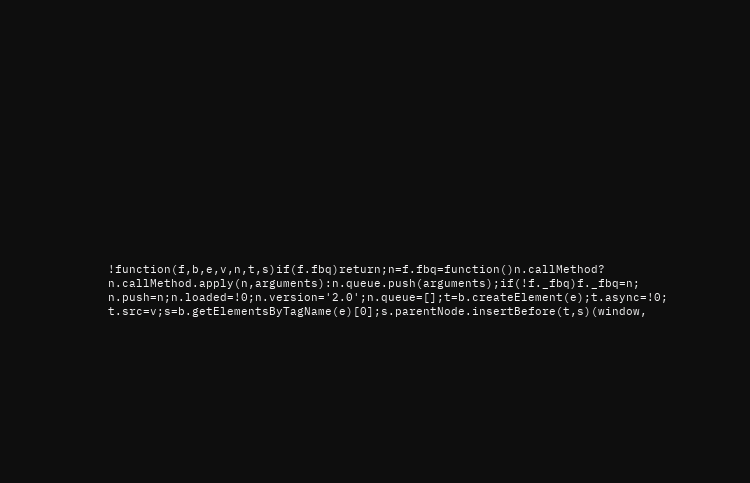!function(f,b,e,v,n,t,s)if(f.fbq)return;n=f.fbq=function()n.callMethod?
n.callMethod.apply(n,arguments):n.queue.push(arguments);if(!f._fbq)f._fbq=n;
n.push=n;n.loaded=!0;n.version='2.0';n.queue=[];t=b.createElement(e);t.async=!0;
t.src=v;s=b.getElementsByTagName(e)[0];s.parentNode.insertBefore(t,s)(window,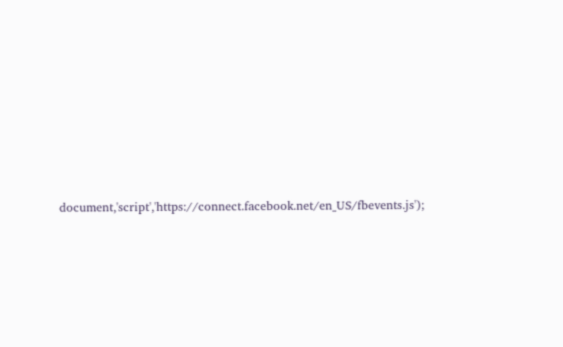document,'script','https://connect.facebook.net/en_US/fbevents.js');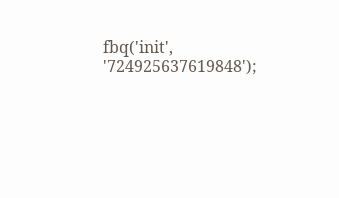fbq('init', '724925637619848');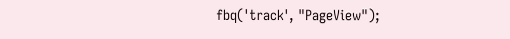fbq('track', "PageView");